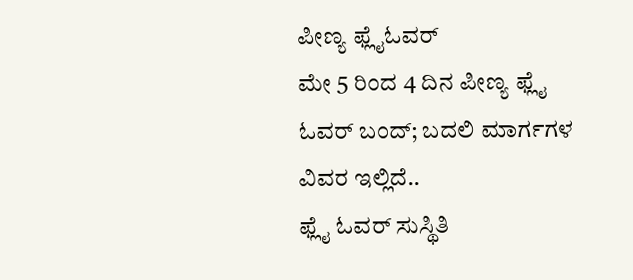ಪೀಣ್ಯ ಫ್ಲೈಓವರ್
ಮೇ 5 ರಿಂದ 4 ದಿನ ಪೀಣ್ಯ ಫ್ಲೈ ಓವರ್ ಬಂದ್; ಬದಲಿ ಮಾರ್ಗಗಳ ವಿವರ ಇಲ್ಲಿದೆ..
ಫ್ಲೈ ಓವರ್ ಸುಸ್ಥಿತಿ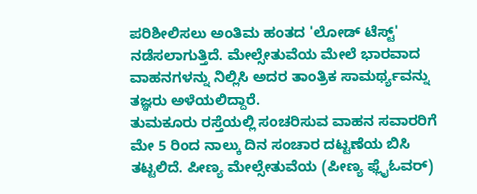ಪರಿಶೀಲಿಸಲು ಅಂತಿಮ ಹಂತದ 'ಲೋಡ್ ಟೆಸ್ಟ್' ನಡೆಸಲಾಗುತ್ತಿದೆ. ಮೇಲ್ಸೇತುವೆಯ ಮೇಲೆ ಭಾರವಾದ ವಾಹನಗಳನ್ನು ನಿಲ್ಲಿಸಿ ಅದರ ತಾಂತ್ರಿಕ ಸಾಮರ್ಥ್ಯವನ್ನು ತಜ್ಞರು ಅಳೆಯಲಿದ್ದಾರೆ.
ತುಮಕೂರು ರಸ್ತೆಯಲ್ಲಿ ಸಂಚರಿಸುವ ವಾಹನ ಸವಾರರಿಗೆ ಮೇ 5 ರಿಂದ ನಾಲ್ಕು ದಿನ ಸಂಚಾರ ದಟ್ಟಣೆಯ ಬಿಸಿ ತಟ್ಟಲಿದೆ. ಪೀಣ್ಯ ಮೇಲ್ಸೇತುವೆಯ (ಪೀಣ್ಯ ಫ್ಲೈಓವರ್)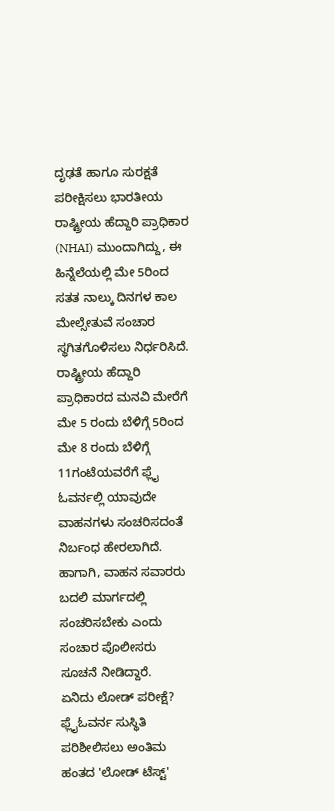ದೃಢತೆ ಹಾಗೂ ಸುರಕ್ಷತೆ ಪರೀಕ್ಷಿಸಲು ಭಾರತೀಯ ರಾಷ್ಟ್ರೀಯ ಹೆದ್ದಾರಿ ಪ್ರಾಧಿಕಾರ (NHAI) ಮುಂದಾಗಿದ್ದು, ಈ ಹಿನ್ನೆಲೆಯಲ್ಲಿ ಮೇ 5ರಿಂದ ಸತತ ನಾಲ್ಕು ದಿನಗಳ ಕಾಲ ಮೇಲ್ಸೇತುವೆ ಸಂಚಾರ ಸ್ಥಗಿತಗೊಳಿಸಲು ನಿರ್ಧರಿಸಿದೆ.
ರಾಷ್ಟ್ರೀಯ ಹೆದ್ದಾರಿ ಪ್ರಾಧಿಕಾರದ ಮನವಿ ಮೇರೆಗೆ ಮೇ 5 ರಂದು ಬೆಳಿಗ್ಗೆ 5ರಿಂದ ಮೇ 8 ರಂದು ಬೆಳಿಗ್ಗೆ 11ಗಂಟೆಯವರೆಗೆ ಫ್ಲೈ ಓವರ್ನಲ್ಲಿ ಯಾವುದೇ ವಾಹನಗಳು ಸಂಚರಿಸದಂತೆ ನಿರ್ಬಂಧ ಹೇರಲಾಗಿದೆ. ಹಾಗಾಗಿ, ವಾಹನ ಸವಾರರು ಬದಲಿ ಮಾರ್ಗದಲ್ಲಿ ಸಂಚರಿಸಬೇಕು ಎಂದು ಸಂಚಾರ ಪೊಲೀಸರು ಸೂಚನೆ ನೀಡಿದ್ದಾರೆ.
ಏನಿದು ಲೋಡ್ ಪರೀಕ್ಷೆ?
ಫ್ಲೈಓವರ್ನ ಸುಸ್ಥಿತಿ ಪರಿಶೀಲಿಸಲು ಅಂತಿಮ ಹಂತದ 'ಲೋಡ್ ಟೆಸ್ಟ್'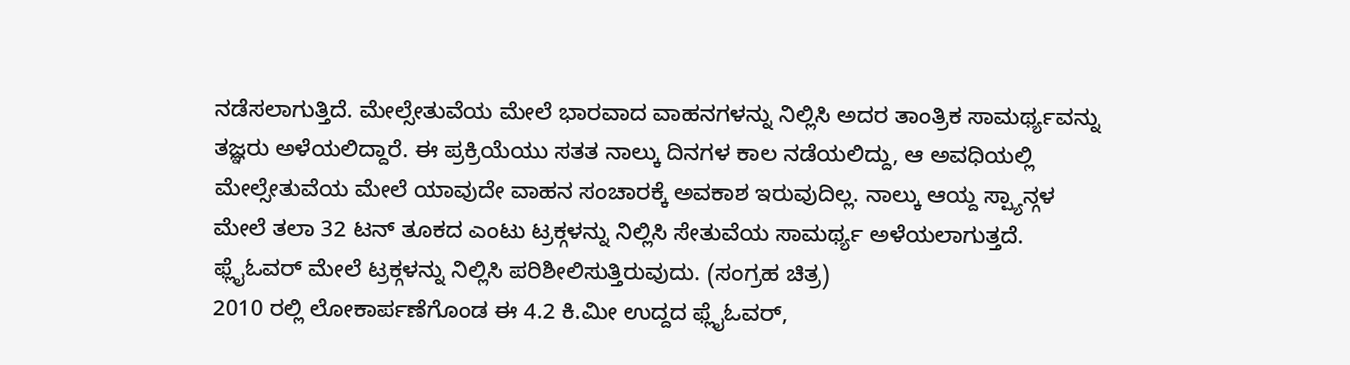ನಡೆಸಲಾಗುತ್ತಿದೆ. ಮೇಲ್ಸೇತುವೆಯ ಮೇಲೆ ಭಾರವಾದ ವಾಹನಗಳನ್ನು ನಿಲ್ಲಿಸಿ ಅದರ ತಾಂತ್ರಿಕ ಸಾಮರ್ಥ್ಯವನ್ನು ತಜ್ಞರು ಅಳೆಯಲಿದ್ದಾರೆ. ಈ ಪ್ರಕ್ರಿಯೆಯು ಸತತ ನಾಲ್ಕು ದಿನಗಳ ಕಾಲ ನಡೆಯಲಿದ್ದು, ಆ ಅವಧಿಯಲ್ಲಿ ಮೇಲ್ಸೇತುವೆಯ ಮೇಲೆ ಯಾವುದೇ ವಾಹನ ಸಂಚಾರಕ್ಕೆ ಅವಕಾಶ ಇರುವುದಿಲ್ಲ. ನಾಲ್ಕು ಆಯ್ದ ಸ್ಪ್ಯಾನ್ಗಳ ಮೇಲೆ ತಲಾ 32 ಟನ್ ತೂಕದ ಎಂಟು ಟ್ರಕ್ಗಳನ್ನು ನಿಲ್ಲಿಸಿ ಸೇತುವೆಯ ಸಾಮರ್ಥ್ಯ ಅಳೆಯಲಾಗುತ್ತದೆ.
ಫ್ಲೈಓವರ್ ಮೇಲೆ ಟ್ರಕ್ಗಳನ್ನು ನಿಲ್ಲಿಸಿ ಪರಿಶೀಲಿಸುತ್ತಿರುವುದು. (ಸಂಗ್ರಹ ಚಿತ್ರ)
2010 ರಲ್ಲಿ ಲೋಕಾರ್ಪಣೆಗೊಂಡ ಈ 4.2 ಕಿ.ಮೀ ಉದ್ದದ ಫ್ಲೈಓವರ್,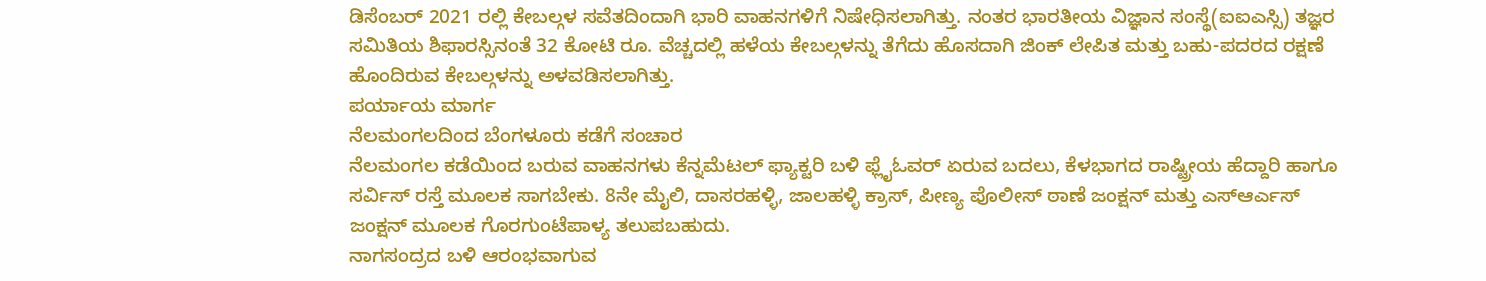ಡಿಸೆಂಬರ್ 2021 ರಲ್ಲಿ ಕೇಬಲ್ಗಳ ಸವೆತದಿಂದಾಗಿ ಭಾರಿ ವಾಹನಗಳಿಗೆ ನಿಷೇಧಿಸಲಾಗಿತ್ತು. ನಂತರ ಭಾರತೀಯ ವಿಜ್ಞಾನ ಸಂಸ್ಥೆ(ಐಐಎಸ್ಸಿ) ತಜ್ಞರ ಸಮಿತಿಯ ಶಿಫಾರಸ್ಸಿನಂತೆ 32 ಕೋಟಿ ರೂ. ವೆಚ್ಚದಲ್ಲಿ ಹಳೆಯ ಕೇಬಲ್ಗಳನ್ನು ತೆಗೆದು ಹೊಸದಾಗಿ ಜಿಂಕ್ ಲೇಪಿತ ಮತ್ತು ಬಹು-ಪದರದ ರಕ್ಷಣೆ ಹೊಂದಿರುವ ಕೇಬಲ್ಗಳನ್ನು ಅಳವಡಿಸಲಾಗಿತ್ತು.
ಪರ್ಯಾಯ ಮಾರ್ಗ
ನೆಲಮಂಗಲದಿಂದ ಬೆಂಗಳೂರು ಕಡೆಗೆ ಸಂಚಾರ
ನೆಲಮಂಗಲ ಕಡೆಯಿಂದ ಬರುವ ವಾಹನಗಳು ಕೆನ್ನಮೆಟಲ್ ಫ್ಯಾಕ್ಟರಿ ಬಳಿ ಫ್ಲೈಓವರ್ ಏರುವ ಬದಲು, ಕೆಳಭಾಗದ ರಾಷ್ಟ್ರೀಯ ಹೆದ್ದಾರಿ ಹಾಗೂ ಸರ್ವಿಸ್ ರಸ್ತೆ ಮೂಲಕ ಸಾಗಬೇಕು. 8ನೇ ಮೈಲಿ, ದಾಸರಹಳ್ಳಿ, ಜಾಲಹಳ್ಳಿ ಕ್ರಾಸ್, ಪೀಣ್ಯ ಪೊಲೀಸ್ ಠಾಣೆ ಜಂಕ್ಷನ್ ಮತ್ತು ಎಸ್ಆರ್ಎಸ್ ಜಂಕ್ಷನ್ ಮೂಲಕ ಗೊರಗುಂಟೆಪಾಳ್ಯ ತಲುಪಬಹುದು.
ನಾಗಸಂದ್ರದ ಬಳಿ ಆರಂಭವಾಗುವ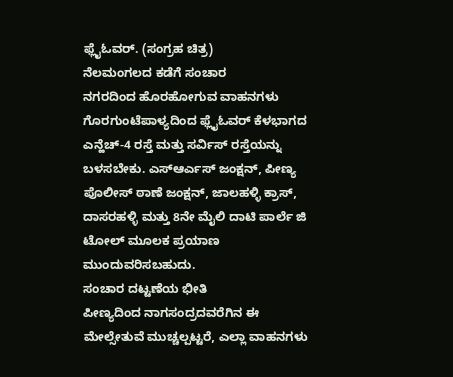ಫ್ಲೈಓವರ್. (ಸಂಗ್ರಹ ಚಿತ್ರ)
ನೆಲಮಂಗಲದ ಕಡೆಗೆ ಸಂಚಾರ
ನಗರದಿಂದ ಹೊರಹೋಗುವ ವಾಹನಗಳು ಗೊರಗುಂಟೆಪಾಳ್ಯದಿಂದ ಫ್ಲೈಓವರ್ ಕೆಳಭಾಗದ ಎನ್ಹೆಚ್-4 ರಸ್ತೆ ಮತ್ತು ಸರ್ವಿಸ್ ರಸ್ತೆಯನ್ನು ಬಳಸಬೇಕು. ಎಸ್ಆರ್ಎಸ್ ಜಂಕ್ಷನ್, ಪೀಣ್ಯ ಪೊಲೀಸ್ ಠಾಣೆ ಜಂಕ್ಷನ್, ಜಾಲಹಳ್ಳಿ ಕ್ರಾಸ್, ದಾಸರಹಳ್ಳಿ ಮತ್ತು 8ನೇ ಮೈಲಿ ದಾಟಿ ಪಾರ್ಲೆ ಜಿ ಟೋಲ್ ಮೂಲಕ ಪ್ರಯಾಣ ಮುಂದುವರಿಸಬಹುದು.
ಸಂಚಾರ ದಟ್ಟಣೆಯ ಭೀತಿ
ಪೀಣ್ಯದಿಂದ ನಾಗಸಂದ್ರದವರೆಗಿನ ಈ ಮೇಲ್ಸೇತುವೆ ಮುಚ್ಚಲ್ಪಟ್ಟರೆ, ಎಲ್ಲಾ ವಾಹನಗಳು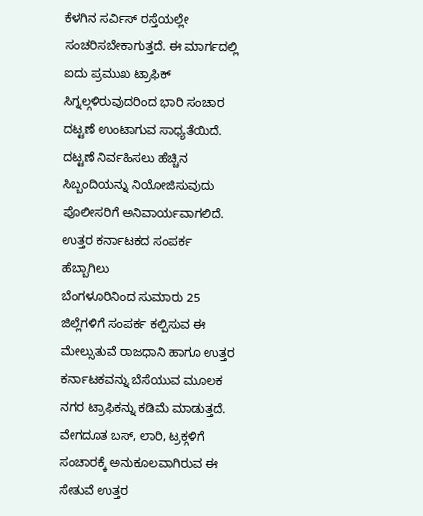ಕೆಳಗಿನ ಸರ್ವಿಸ್ ರಸ್ತೆಯಲ್ಲೇ ಸಂಚರಿಸಬೇಕಾಗುತ್ತದೆ. ಈ ಮಾರ್ಗದಲ್ಲಿ ಐದು ಪ್ರಮುಖ ಟ್ರಾಫಿಕ್ ಸಿಗ್ನಲ್ಗಳಿರುವುದರಿಂದ ಭಾರಿ ಸಂಚಾರ ದಟ್ಟಣೆ ಉಂಟಾಗುವ ಸಾಧ್ಯತೆಯಿದೆ. ದಟ್ಟಣೆ ನಿರ್ವಹಿಸಲು ಹೆಚ್ಚಿನ ಸಿಬ್ಬಂದಿಯನ್ನು ನಿಯೋಜಿಸುವುದು ಪೊಲೀಸರಿಗೆ ಅನಿವಾರ್ಯವಾಗಲಿದೆ.
ಉತ್ತರ ಕರ್ನಾಟಕದ ಸಂಪರ್ಕ ಹೆಬ್ಬಾಗಿಲು
ಬೆಂಗಳೂರಿನಿಂದ ಸುಮಾರು 25 ಜಿಲ್ಲೆಗಳಿಗೆ ಸಂಪರ್ಕ ಕಲ್ಪಿಸುವ ಈ ಮೇಲ್ಸುತುವೆ ರಾಜಧಾನಿ ಹಾಗೂ ಉತ್ತರ ಕರ್ನಾಟಕವನ್ನು ಬೆಸೆಯುವ ಮೂಲಕ ನಗರ ಟ್ರಾಫಿಕನ್ನು ಕಡಿಮೆ ಮಾಡುತ್ತದೆ. ವೇಗದೂತ ಬಸ್, ಲಾರಿ, ಟ್ರಕ್ಗಳಿಗೆ ಸಂಚಾರಕ್ಕೆ ಅನುಕೂಲವಾಗಿರುವ ಈ ಸೇತುವೆ ಉತ್ತರ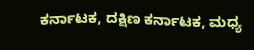ಕರ್ನಾಟಕ, ದಕ್ಷಿಣ ಕರ್ನಾಟಕ, ಮಧ್ಯ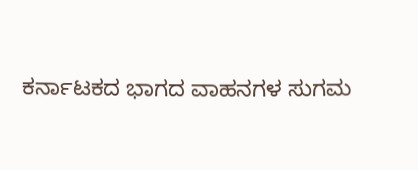ಕರ್ನಾಟಕದ ಭಾಗದ ವಾಹನಗಳ ಸುಗಮ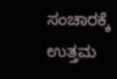ಸಂಚಾರಕ್ಕೆ ಉತ್ತಮ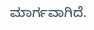ಮಾರ್ಗವಾಗಿದೆ.